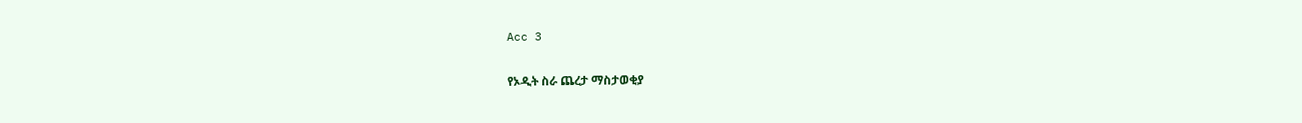Acc 3

የኦዲት ስራ ጨረታ ማስታወቂያ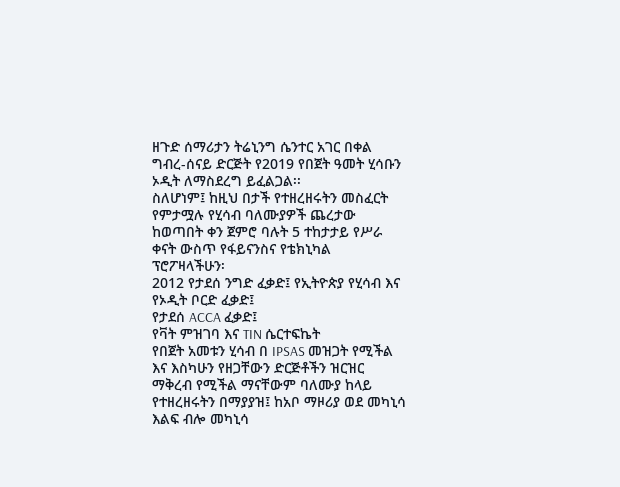ዘጉድ ሰማሪታን ትሬኒንግ ሴንተር አገር በቀል ግብረ-ሰናይ ድርጅት የ2019 የበጀት ዓመት ሂሳቡን ኦዲት ለማስደረግ ይፈልጋል፡፡
ስለሆነም፤ ከዚህ በታች የተዘረዘሩትን መስፈርት የምታሟሉ የሂሳብ ባለሙያዎች ጨረታው ከወጣበት ቀን ጀምሮ ባሉት 5 ተከታታይ የሥራ ቀናት ውስጥ የፋይናንስና የቴክኒካል ፕሮፖዛላችሁን፡
2012 የታደሰ ንግድ ፈቃድ፤ የኢትዮጵያ የሂሳብ እና የኦዲት ቦርድ ፈቃድ፤
የታደሰ ACCA ፈቃድ፤
የቫት ምዝገባ እና TIN ሴርተፍኬት
የበጀት አመቱን ሂሳብ በ IPSAS መዝጋት የሚችል እና እስካሁን የዘጋቸውን ድርጅቶችን ዝርዝር ማቅረብ የሚችል ማናቸውም ባለሙያ ከላይ የተዘረዘሩትን በማያያዝ፤ ከአቦ ማዞሪያ ወደ መካኒሳ እልፍ ብሎ መካኒሳ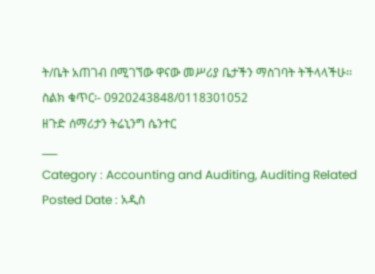ት/ቤት አጠገብ በሚገኘው ዋናው መሥሪያ ቤታችን ማስገባት ትችላላችሁ፡፡
ስልክ ቁጥር፡- 0920243848/0118301052
ዘጉድ ሰማሪታን ትሬኒንግ ሴንተር
___
Category : Accounting and Auditing, Auditing Related
Posted Date : አዲስ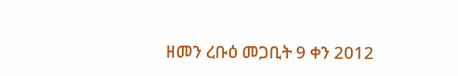ዘመን ረቡዕ መጋቢት 9 ቀን 2012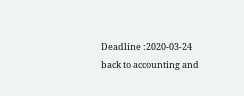Deadline :2020-03-24
back to accounting and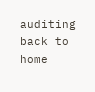auditing
back to home